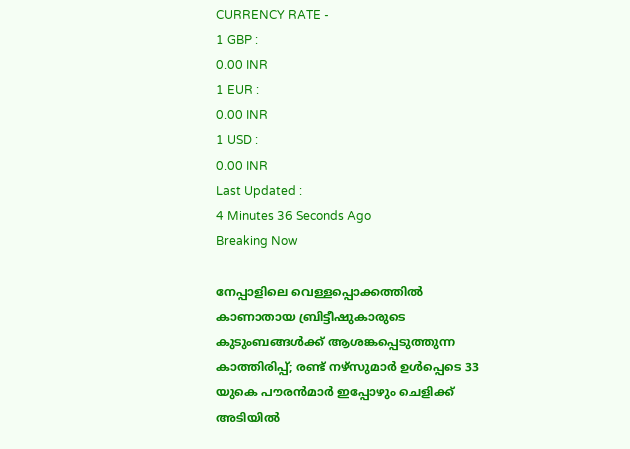CURRENCY RATE -
1 GBP :
0.00 INR
1 EUR :
0.00 INR
1 USD :
0.00 INR
Last Updated :
4 Minutes 36 Seconds Ago
Breaking Now

നേപ്പാളിലെ വെള്ളപ്പൊക്കത്തില്‍ കാണാതായ ബ്രിട്ടീഷുകാരുടെ കുടുംബങ്ങള്‍ക്ക് ആശങ്കപ്പെടുത്തുന്ന കാത്തിരിപ്പ്; രണ്ട് നഴ്‌സുമാര്‍ ഉള്‍പ്പെടെ 33 യുകെ പൗരന്‍മാര്‍ ഇപ്പോഴും ചെളിക്ക് അടിയില്‍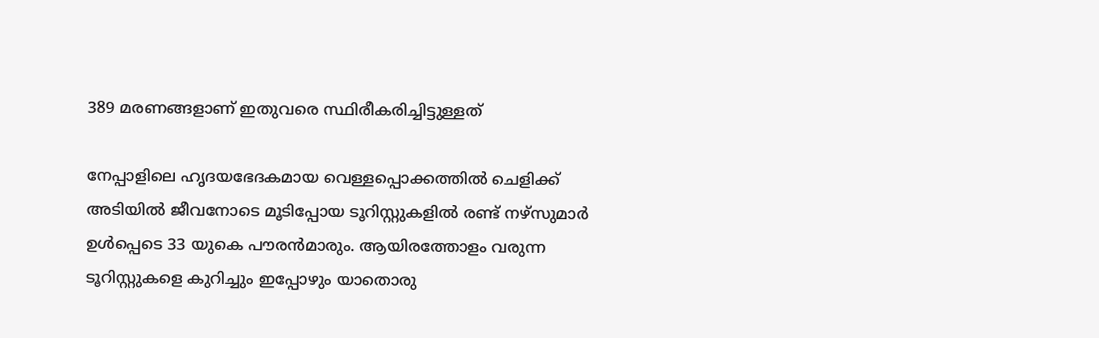389 മരണങ്ങളാണ് ഇതുവരെ സ്ഥിരീകരിച്ചിട്ടുള്ളത്

നേപ്പാളിലെ ഹൃദയഭേദകമായ വെള്ളപ്പൊക്കത്തില്‍ ചെളിക്ക് അടിയില്‍ ജീവനോടെ മൂടിപ്പോയ ടൂറിസ്റ്റുകളില്‍ രണ്ട് നഴ്‌സുമാര്‍ ഉള്‍പ്പെടെ 33 യുകെ പൗരന്‍മാരും. ആയിരത്തോളം വരുന്ന ടൂറിസ്റ്റുകളെ കുറിച്ചും ഇപ്പോഴും യാതൊരു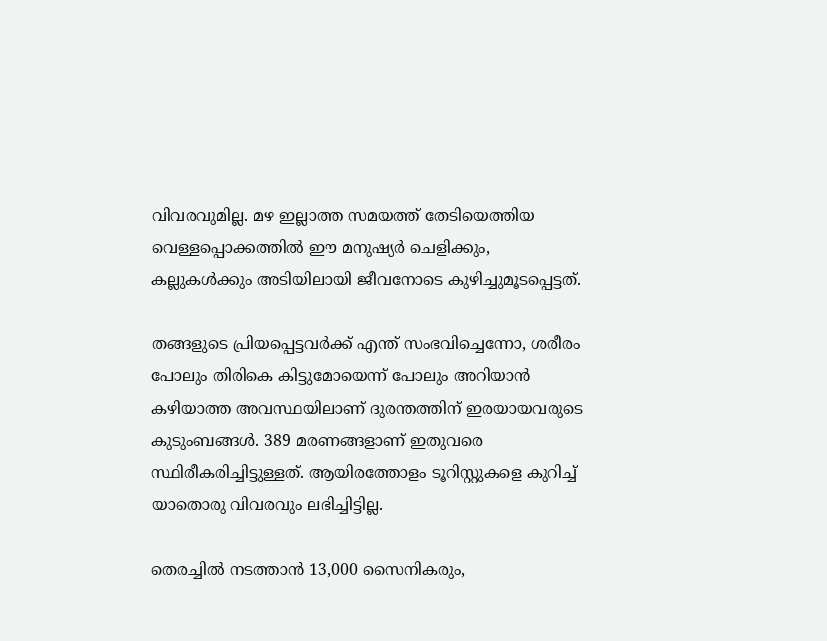വിവരവുമില്ല. മഴ ഇല്ലാത്ത സമയത്ത് തേടിയെത്തിയ വെള്ളപ്പൊക്കത്തില്‍ ഈ മനുഷ്യര്‍ ചെളിക്കും, കല്ലുകള്‍ക്കും അടിയിലായി ജീവനോടെ കുഴിച്ചുമൂടപ്പെട്ടത്.

തങ്ങളുടെ പ്രിയപ്പെട്ടവര്‍ക്ക് എന്ത് സംഭവിച്ചെന്നോ, ശരീരം പോലും തിരികെ കിട്ടുമോയെന്ന് പോലും അറിയാന്‍ കഴിയാത്ത അവസ്ഥയിലാണ് ദുരന്തത്തിന് ഇരയായവരുടെ കുടുംബങ്ങള്‍. 389 മരണങ്ങളാണ് ഇതുവരെ സ്ഥിരീകരിച്ചിട്ടുള്ളത്. ആയിരത്തോളം ടൂറിസ്റ്റുകളെ കുറിച്ച് യാതൊരു വിവരവും ലഭിച്ചിട്ടില്ല.

തെരച്ചില്‍ നടത്താന്‍ 13,000 സൈനികരും,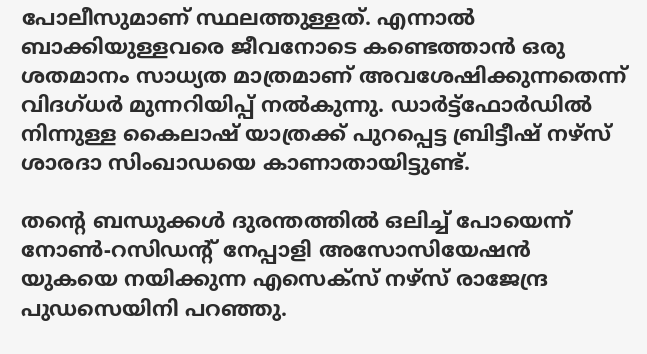പോലീസുമാണ് സ്ഥലത്തുള്ളത്. എന്നാല്‍ ബാക്കിയുള്ളവരെ ജീവനോടെ കണ്ടെത്താന്‍ ഒരു ശതമാനം സാധ്യത മാത്രമാണ് അവശേഷിക്കുന്നതെന്ന് വിദഗ്ധര്‍ മുന്നറിയിപ്പ് നല്‍കുന്നു. ഡാര്‍ട്ട്‌ഫോര്‍ഡില്‍ നിന്നുള്ള കൈലാഷ് യാത്രക്ക് പുറപ്പെട്ട ബ്രിട്ടീഷ് നഴ്‌സ് ശാരദാ സിംഖാഡയെ കാണാതായിട്ടുണ്ട്.

തന്റെ ബന്ധുക്കള്‍ ദുരന്തത്തില്‍ ഒലിച്ച് പോയെന്ന് നോണ്‍-റസിഡന്റ് നേപ്പാളി അസോസിയേഷന്‍ യുകയെ നയിക്കുന്ന എസെക്‌സ് നഴ്‌സ് രാജേന്ദ്ര പുഡസെയിനി പറഞ്ഞു.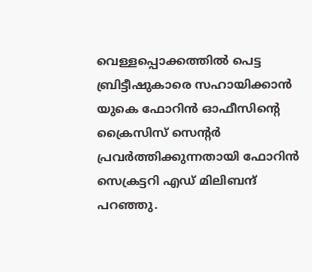വെള്ളപ്പൊക്കത്തില്‍ പെട്ട ബ്രിട്ടീഷുകാരെ സഹായിക്കാന്‍ യുകെ ഫോറിന്‍ ഓഫീസിന്റെ ക്രൈസിസ് സെന്റര്‍ പ്രവര്‍ത്തിക്കുന്നതായി ഫോറിന്‍ സെക്രട്ടറി എഡ് മിലിബന്ദ് പറഞ്ഞു.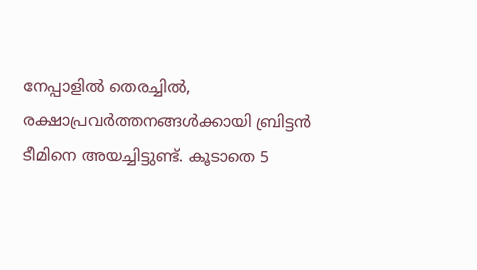നേപ്പാളില്‍ തെരച്ചില്‍, രക്ഷാപ്രവര്‍ത്തനങ്ങള്‍ക്കായി ബ്രിട്ടന്‍ ടീമിനെ അയച്ചിട്ടുണ്ട്. കൂടാതെ 5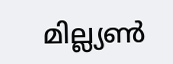മില്ല്യണ്‍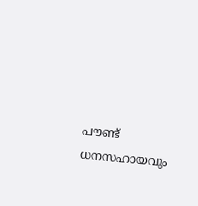പൗണ്ട് ധനസഹായവും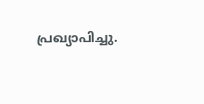പ്രഖ്യാപിച്ചു.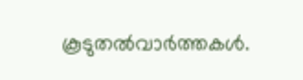കൂടുതല്‍വാര്‍ത്തകള്‍.